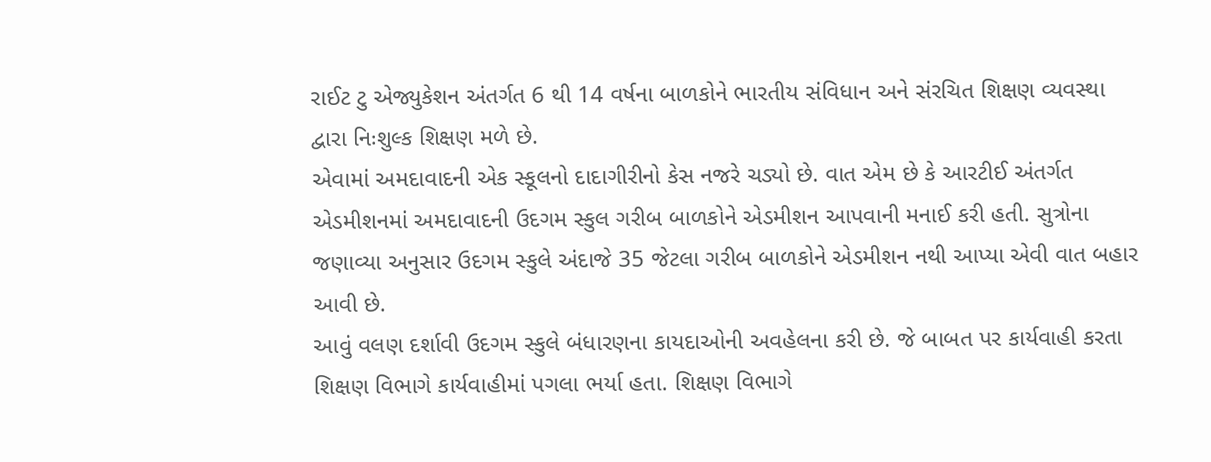રાઈટ ટુ એજ્યુકેશન અંતર્ગત 6 થી 14 વર્ષના બાળકોને ભારતીય સંવિધાન અને સંરચિત શિક્ષણ વ્યવસ્થા દ્વારા નિઃશુલ્ક શિક્ષણ મળે છે.
એવામાં અમદાવાદની એક સ્કૂલનો દાદાગીરીનો કેસ નજરે ચડ્યો છે. વાત એમ છે કે આરટીઈ અંતર્ગત એડમીશનમાં અમદાવાદની ઉદગમ સ્કુલ ગરીબ બાળકોને એડમીશન આપવાની મનાઈ કરી હતી. સુત્રોના જણાવ્યા અનુસાર ઉદગમ સ્કુલે અંદાજે 35 જેટલા ગરીબ બાળકોને એડમીશન નથી આપ્યા એવી વાત બહાર આવી છે.
આવું વલણ દર્શાવી ઉદગમ સ્કુલે બંધારણના કાયદાઓની અવહેલના કરી છે. જે બાબત પર કાર્યવાહી કરતા શિક્ષણ વિભાગે કાર્યવાહીમાં પગલા ભર્યા હતા. શિક્ષણ વિભાગે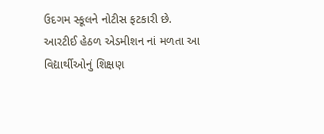ઉદગમ સ્કૂલને નોટીસ ફટકારી છે.
આરટીઈ હેઠળ એડમીશન નાં મળતા આ વિદ્યાર્થીઓનું શિક્ષણ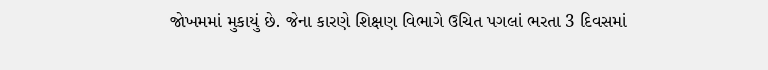જોખમમાં મુકાયું છે. જેના કારણે શિક્ષણ વિભાગે ઉચિત પગલાં ભરતા 3 દિવસમાં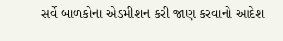સર્વે બાળકોના એડમીશન કરી જાણ કરવાનો આદેશ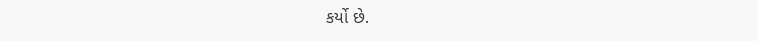કર્યો છે.